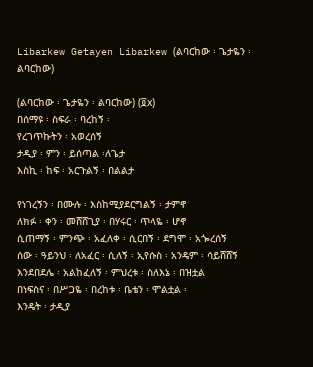Libarkew Getayen Libarkew (ልባርከው ፡ ጌታዬን ፡ ልባርከው)

(ልባርከው ፡ ጌታዬን ፡ ልባርከው) (፬x)
በሰማዩ ፡ ስፍራ ፡ ባረከኝ ፡
የረገጥኩትን ፡ አወረሰኝ
ታዲያ ፡ ምን ፡ ይሰጣል ፡ለጌታ
እስኪ ፡ ከፍ ፡ አርጉልኝ ፡ በልልታ

የነገረኝን ፡ በሙሉ ፡ እስከሚያደርግልኝ ፡ ታምኖ
ለክፉ ፡ ቀን ፡ መሸሸጊያ ፡ በሃሩር ፡ ጥላዬ ፡ ሆኖ
ሲጠማኝ ፡ ምንጭ ፡ አፈለቀ ፡ ሲርበኝ ፡ ደግሞ ፡ አጐረሰኝ
ሰው ፡ ዓይንህ ፡ ለአፈር ፡ ሲለኝ ፡ ኢየሱስ ፡ አንዴም ፡ ሳይሸሸኝ
እንደበደሌ ፡ አልከፈለኝ ፡ ምህረቱ ፡ ስለእኔ ፡ በዝቷል
በነፍስና ፡ በሥጋዬ ፡ በረከቱ ፡ ቤቴን ፡ ሞልቷል ፡
እንዴት ፡ ታዲያ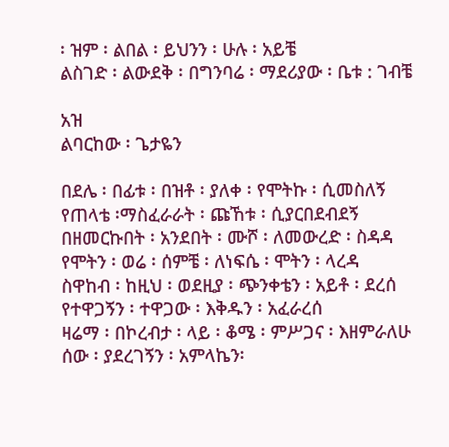፡ ዝም ፡ ልበል ፡ ይህንን ፡ ሁሉ ፡ አይቼ
ልስገድ ፡ ልውደቅ ፡ በግንባሬ ፡ ማደሪያው ፡ ቤቱ : ገብቼ

አዝ
ልባርከው ፡ ጌታዬን

በደሌ ፡ በፊቱ ፡ በዝቶ ፡ ያለቀ ፡ የሞትኩ ፡ ሲመስለኝ
የጠላቴ ፡ማስፈራራት ፡ ጩኸቱ ፡ ሲያርበደብደኝ
በዘመርኩበት ፡ አንደበት ፡ ሙሾ ፡ ለመውረድ ፡ ስዳዳ
የሞትን ፡ ወሬ ፡ ሰምቼ ፡ ለነፍሴ ፡ ሞትን ፡ ላረዳ
ስዋከብ ፡ ከዚህ ፡ ወደዚያ ፡ ጭንቀቴን ፡ አይቶ ፡ ደረሰ
የተዋጋኝን ፡ ተዋጋው ፡ እቅዱን ፡ አፈራረሰ
ዛሬማ ፡ በኮረብታ ፡ ላይ ፡ ቆሜ ፡ ምሥጋና ፡ እዘምራለሁ
ሰው ፡ ያደረገኝን ፡ አምላኬን፡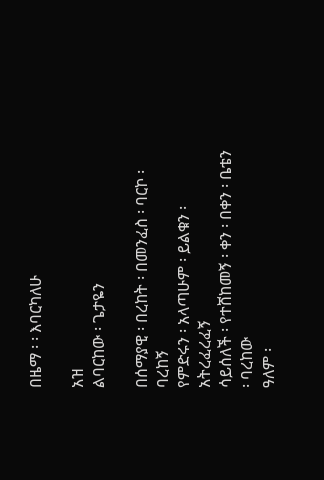በዜማ ፡ ፡ እባርካለሁ

አዝ
ልባርከው ፡ ጌታዬን

በሰማያዊ ፡ በረከት ፡ በመንፈስ ፡ ባርኮ ፡ ባረከኝ
የምድሩን ፡ አላጣሁም ፡ ይልቁን ፡ አትረፈረፈኝ
ሳይሰለች ፡ የተሸከመኝ ፡ ቀን ፡ በቀን ፡ ቤቴን ፡ ባረከው
ዓለም ፡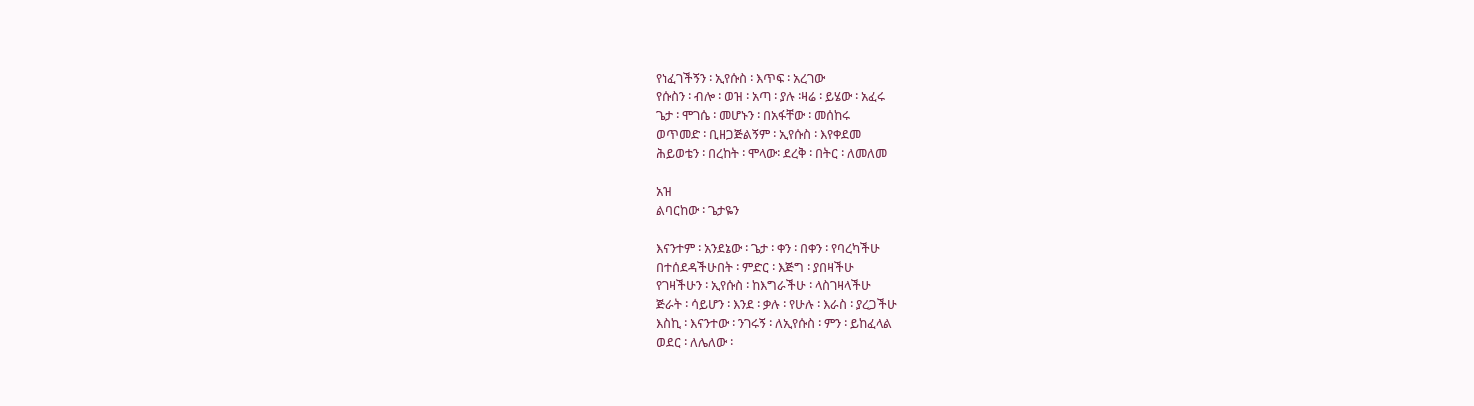የነፈገችኝን ፡ ኢየሱስ ፡ እጥፍ ፡ አረገው
የሱስን ፡ ብሎ ፡ ወዝ ፡ አጣ ፡ ያሉ ፡ዛሬ ፡ ይሄው ፡ አፈሩ
ጌታ ፡ ሞገሴ ፡ መሆኑን ፡ በአፋቸው ፡ መሰከሩ
ወጥመድ ፡ ቢዘጋጅልኝም ፡ ኢየሱስ ፡ እየቀደመ
ሕይወቴን ፡ በረከት ፡ ሞላው፡ ደረቅ ፡ በትር ፡ ለመለመ

አዝ
ልባርከው ፡ ጌታዬን

እናንተም ፡ አንደኔው ፡ ጌታ ፡ ቀን ፡ በቀን ፡ የባረካችሁ
በተሰደዳችሁበት ፡ ምድር ፡ እጅግ ፡ ያበዛችሁ
የገዛችሁን ፡ ኢየሱስ ፡ ከእግራችሁ ፡ ላስገዛላችሁ
ጅራት ፡ ሳይሆን ፡ እንደ ፡ ቃሉ ፡ የሁሉ ፡ እራስ ፡ ያረጋችሁ
እስኪ ፡ እናንተው ፡ ንገሩኝ ፡ ለኢየሱስ ፡ ምን ፡ ይከፈላል
ወደር ፡ ለሌለው ፡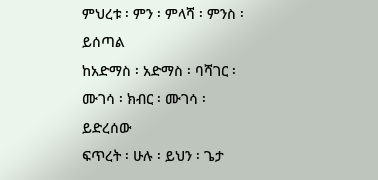ምህረቱ ፡ ምን ፡ ምላሻ ፡ ምንስ ፡ ይሰጣል
ከአድማስ ፡ አድማስ ፡ ባሻገር ፡ ሙገሳ ፡ ክብር ፡ ሙገሳ ፡ ይድረሰው
ፍጥረት ፡ ሁሉ ፡ ይህን ፡ ጌታ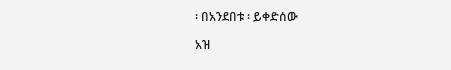፡ በአንደበቱ ፡ ይቀድሰው

አዝ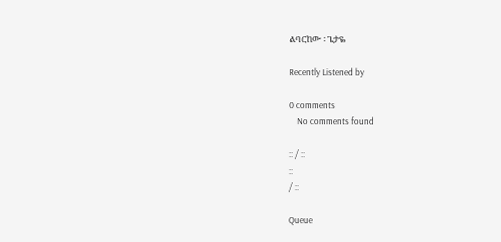ልባርከው ፡ ጌታዬ

Recently Listened by

0 comments
    No comments found

:: / ::
::
/ ::

Queue